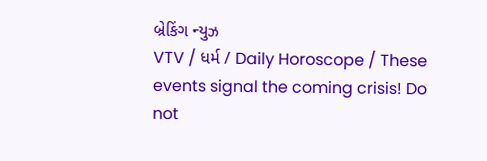બ્રેકિંગ ન્યુઝ
VTV / ધર્મ / Daily Horoscope / These events signal the coming crisis! Do not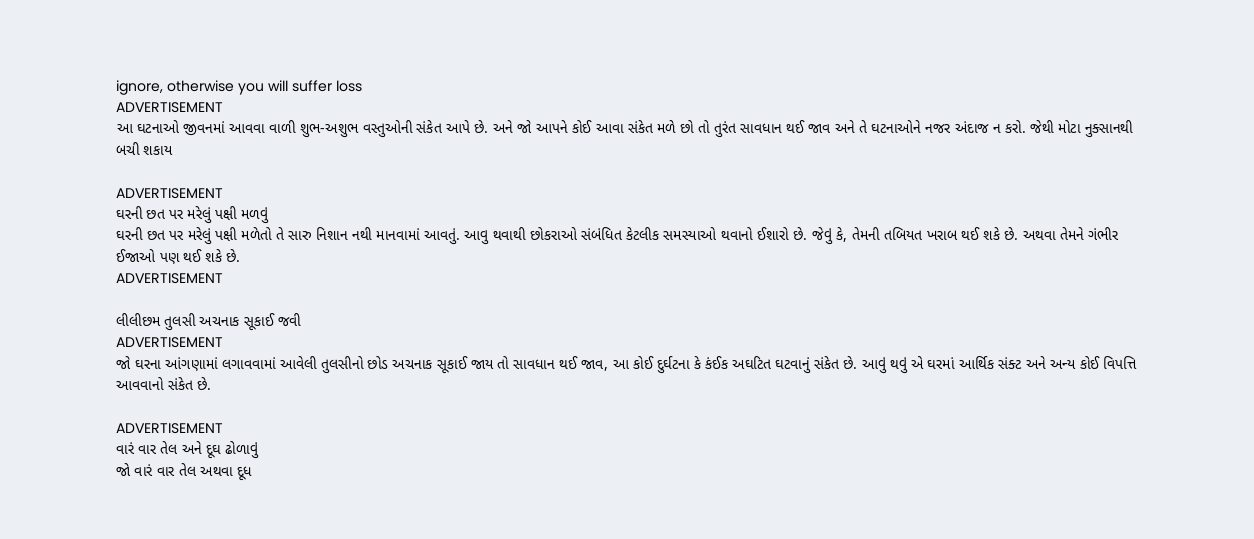ignore, otherwise you will suffer loss
ADVERTISEMENT
આ ઘટનાઓ જીવનમાં આવવા વાળી શુભ-અશુભ વસ્તુઓની સંકેત આપે છે. અને જો આપને કોઈ આવા સંકેત મળે છો તો તુરંત સાવધાન થઈ જાવ અને તે ઘટનાઓને નજર અંદાજ ન કરો. જેથી મોટા નુક્સાનથી બચી શકાય

ADVERTISEMENT
ઘરની છત પર મરેલું પક્ષી મળવું
ઘરની છત પર મરેલું પક્ષી મળેતો તે સારુ નિશાન નથી માનવામાં આવતું. આવુ થવાથી છોકરાઓ સંબંધિત કેટલીક સમસ્યાઓ થવાનો ઈશારો છે. જેવું કે, તેમની તબિયત ખરાબ થઈ શકે છે. અથવા તેમને ગંભીર ઈજાઓ પણ થઈ શકે છે.
ADVERTISEMENT

લીલીછમ તુલસી અચનાક સૂકાઈ જવી
ADVERTISEMENT
જો ઘરના આંગણામાં લગાવવામાં આવેલી તુલસીનો છોડ અચનાક સૂકાઈ જાય તો સાવધાન થઈ જાવ, આ કોઈ દુર્ઘટના કે કંઈક અઘટિત ઘટવાનું સંકેત છે. આવું થવું એ ઘરમાં આર્થિક સંક્ટ અને અન્ય કોઈ વિપત્તિ આવવાનો સંકેત છે.

ADVERTISEMENT
વારં વાર તેલ અને દૂઘ ઢોળાવું
જો વારં વાર તેલ અથવા દૂધ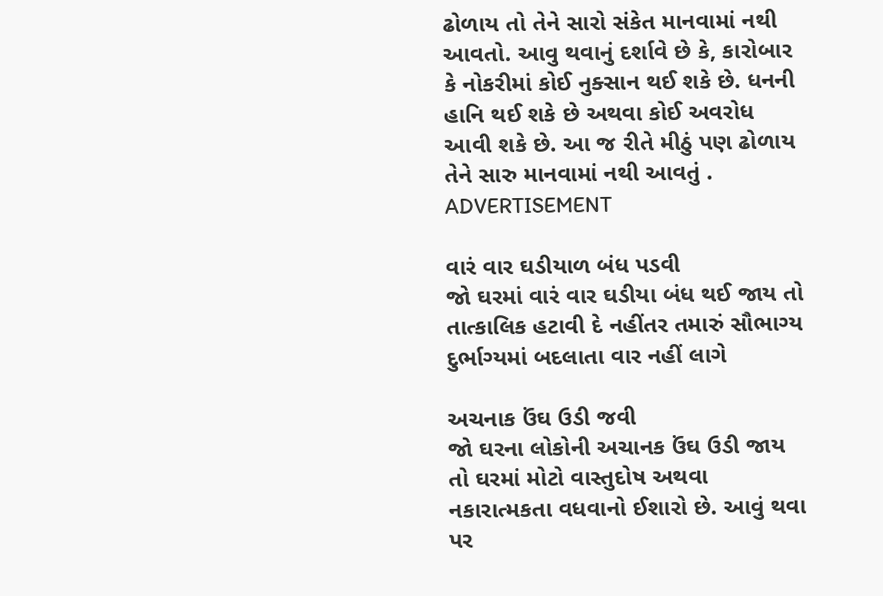ઢોળાય તો તેને સારો સંકેત માનવામાં નથી આવતો. આવુ થવાનું દર્શાવે છે કે, કારોબાર કે નોકરીમાં કોઈ નુક્સાન થઈ શકે છે. ધનની હાનિ થઈ શકે છે અથવા કોઈ અવરોધ આવી શકે છે. આ જ રીતે મીઠું પણ ઢોળાય તેને સારુ માનવામાં નથી આવતું .
ADVERTISEMENT

વારં વાર ઘડીયાળ બંધ પડવી
જો ઘરમાં વારં વાર ઘડીયા બંધ થઈ જાય તો તાત્કાલિક હટાવી દે નહીંતર તમારું સૌભાગ્ય દુર્ભાગ્યમાં બદલાતા વાર નહીં લાગે

અચનાક ઉંઘ ઉડી જવી
જો ઘરના લોકોની અચાનક ઉંઘ ઉડી જાય તો ઘરમાં મોટો વાસ્તુદોષ અથવા નકારાત્મકતા વધવાનો ઈશારો છે. આવું થવા પર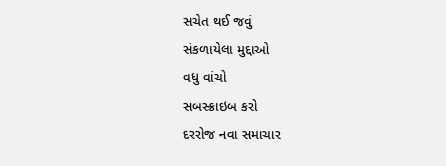સચેત થઈ જવું
સંકળાયેલા મુદ્દાઓ
વધુ વાંચો
સબસ્ક્રાઇબ કરો
દરરોજ નવા સમાચાર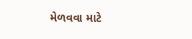મેળવવા માટે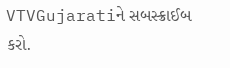VTVGujaratiને સબસ્ક્રાઈબ કરો.